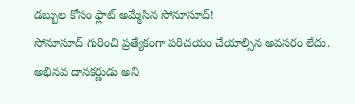డబ్బుల కోసం ఫ్లాట్ అమ్మేసిన సోనూసూద్!
సోనూసూద్ గురించి ప్రత్యేకంగా పరిచయం చేయాల్సిన అవసరం లేదు. అభినవ దానకర్ణుడు అని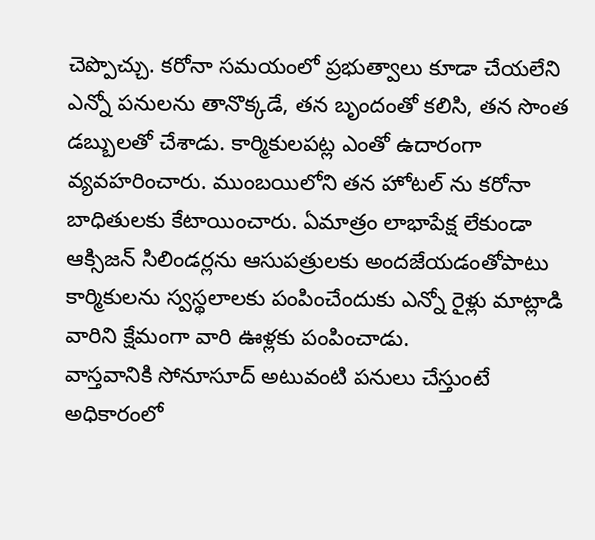చెప్పొచ్చు. కరోనా సమయంలో ప్రభుత్వాలు కూడా చేయలేని ఎన్నో పనులను తానొక్కడే, తన బృందంతో కలిసి, తన సొంత డబ్బులతో చేశాడు. కార్మికులపట్ల ఎంతో ఉదారంగా వ్యవహరించారు. ముంబయిలోని తన హోటల్ ను కరోనా బాధితులకు కేటాయించారు. ఏమాత్రం లాభాపేక్ష లేకుండా ఆక్సిజన్ సిలిండర్లను ఆసుపత్రులకు అందజేయడంతోపాటు కార్మికులను స్వస్థలాలకు పంపించేందుకు ఎన్నో రైళ్లు మాట్లాడి వారిని క్షేమంగా వారి ఊళ్లకు పంపించాడు.
వాస్తవానికి సోనూసూద్ అటువంటి పనులు చేస్తుంటే అధికారంలో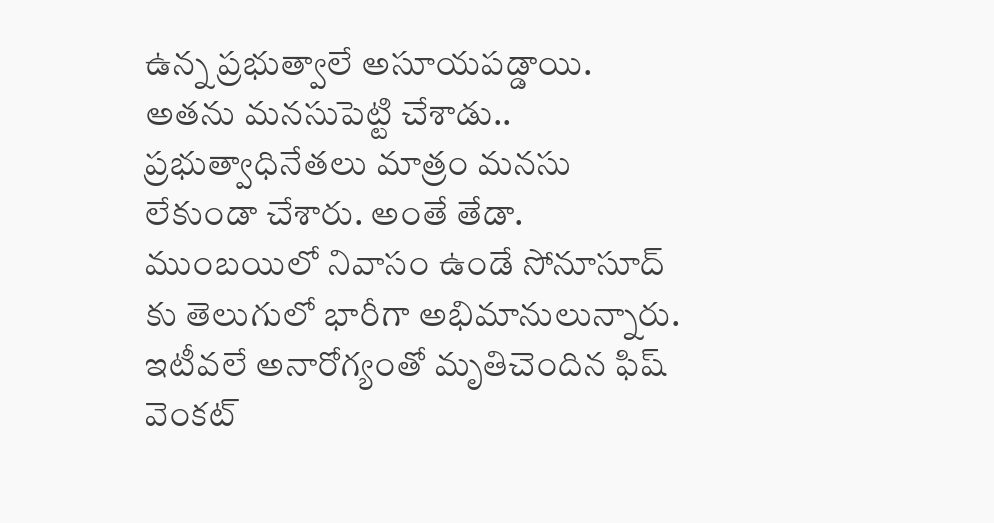ఉన్న ప్రభుత్వాలే అసూయపడ్డాయి. అతను మనసుపెట్టి చేశాడు.. ప్రభుత్వాధినేతలు మాత్రం మనసు లేకుండా చేశారు. అంతే తేడా. ముంబయిలో నివాసం ఉండే సోనూసూద్ కు తెలుగులో భారీగా అభిమానులున్నారు. ఇటీవలే అనారోగ్యంతో మృతిచెందిన ఫిష్ వెంకట్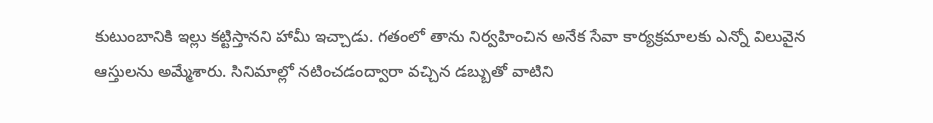కుటుంబానికి ఇల్లు కట్టిస్తానని హామీ ఇచ్చాడు. గతంలో తాను నిర్వహించిన అనేక సేవా కార్యక్రమాలకు ఎన్నో విలువైన ఆస్తులను అమ్మేశారు. సినిమాల్లో నటించడంద్వారా వచ్చిన డబ్బుతో వాటిని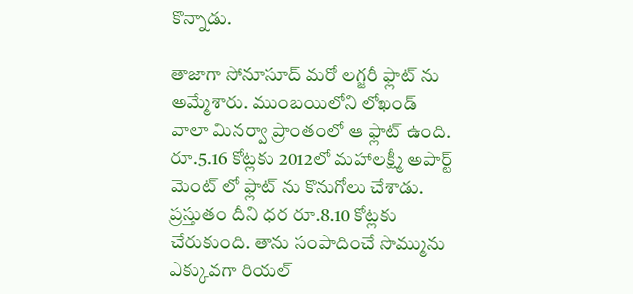కొన్నాడు.

తాజాగా సోనూసూద్ మరో లగ్జరీ ఫ్లాట్ ను అమ్మేశారు. ముంబయిలోని లోఖండ్ వాలా మినర్వా ప్రాంతంలో ఆ ఫ్లాట్ ఉంది. రూ.5.16 కోట్లకు 2012లో మహాలక్ష్మీ అపార్ట్ మెంట్ లో ఫ్లాట్ ను కొనుగోలు చేశాడు. ప్రస్తుతం దీని ధర రూ.8.10 కోట్లకు చేరుకుంది. తాను సంపాదించే సొమ్మును ఎక్కువగా రియల్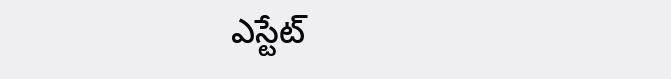ఎస్టేట్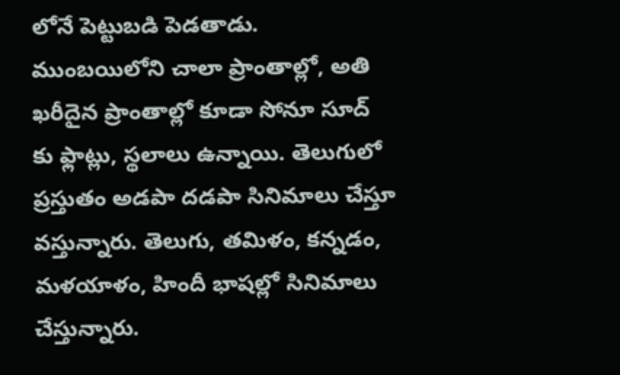లోనే పెట్టుబడి పెడతాడు. ముంబయిలోని చాలా ప్రాంతాల్లో, అతి ఖరీదైన ప్రాంతాల్లో కూడా సోనూ సూద్ కు ఫ్లాట్లు, స్థలాలు ఉన్నాయి. తెలుగులో ప్రస్తుతం అడపా దడపా సినిమాలు చేస్తూ వస్తున్నారు. తెలుగు, తమిళం, కన్నడం, మళయాళం, హిందీ భాషల్లో సినిమాలు చేస్తున్నారు.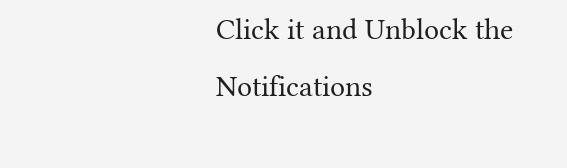Click it and Unblock the Notifications